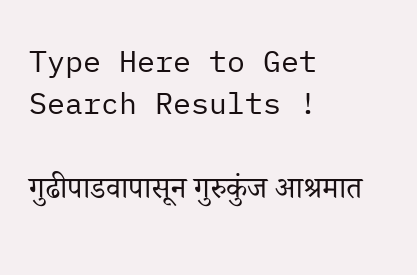Type Here to Get Search Results !

गुढीपाडवापासून गुरुकुंज आश्रमात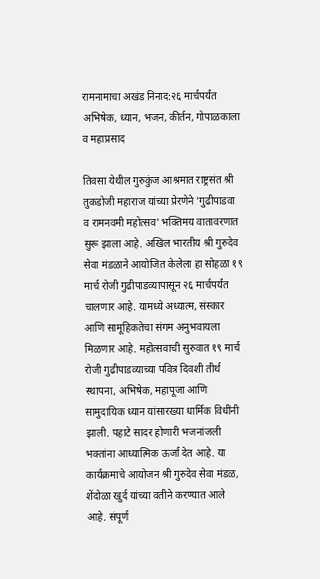रामनामाचा अखंड निनाद:२६ मार्चपर्यंत अभिषेक, ध्यान, भजन, कीर्तन, गोपाळकाला व महाप्रसाद

तिवसा येथील गुरुकुंज आश्रमात राष्ट्रसंत श्री तुकडोजी महाराज यांच्या प्रेरणेने 'गुढीपाडवा व रामनवमी महोत्सव' भक्तिमय वातावरणात सुरू झाला आहे. अखिल भारतीय श्री गुरुदेव सेवा मंडळाने आयोजित केलेला हा सोहळा १९ मार्च रोजी गुढीपाडव्यापासून २६ मार्चपर्यंत चालणार आहे. यामध्ये अध्यात्म, संस्कार आणि सामूहिकतेचा संगम अनुभवायला मिळणार आहे. महोत्सवाची सुरुवात १९ मार्च रोजी गुढीपाडव्याच्या पवित्र दिवशी तीर्थ स्थापना, अभिषेक, महापूजा आणि सामुदायिक ध्यान यांसारख्या धार्मिक विधींनी झाली. पहाटे सादर होणारी भजनांजली भक्तांना आध्यात्मिक ऊर्जा देत आहे. या कार्यक्रमाचे आयोजन श्री गुरुदेव सेवा मंडळ, शेंदोळा खुर्द यांच्या वतीने करण्यात आले आहे. संपूर्ण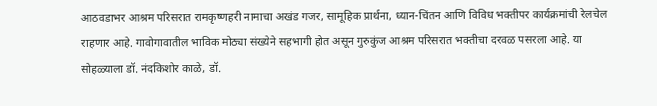आठवडाभर आश्रम परिसरात रामकृष्णहरी नामाचा अखंड गजर, सामूहिक प्रार्थना, ध्यान-चिंतन आणि विविध भक्तीपर कार्यक्रमांची रेलचेल राहणार आहे. गावोगावातील भाविक मोठ्या संख्येने सहभागी होत असून गुरुकुंज आश्रम परिसरात भक्तीचा दरवळ पसरला आहे. या सोहळ्याला डॉ. नंदकिशोर काळे, डॉ.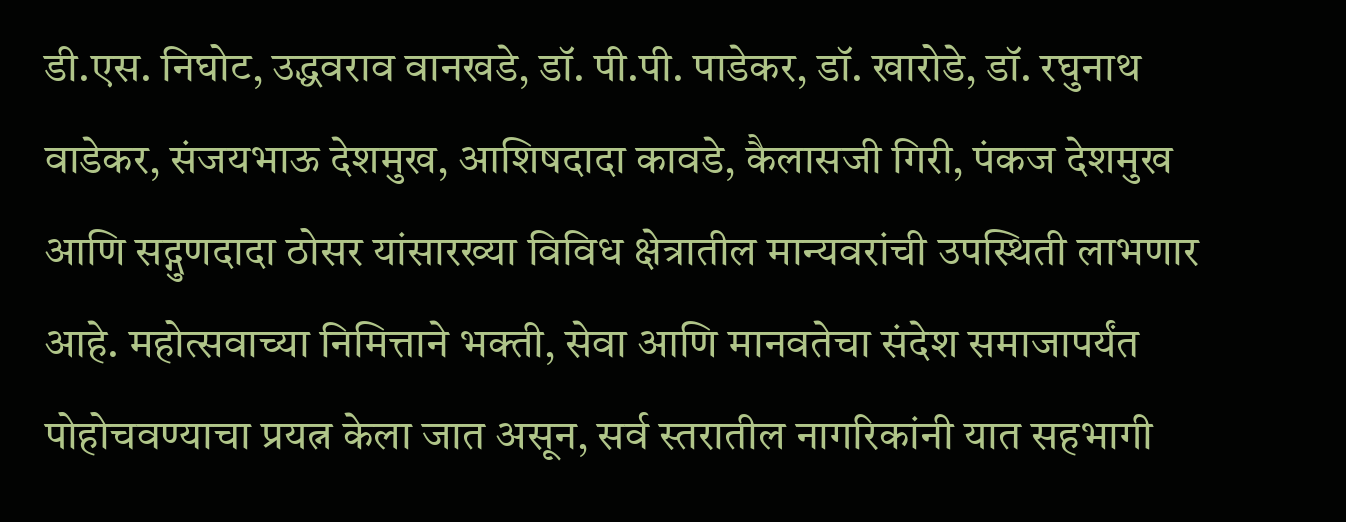डी.एस. निघोट, उद्धवराव वानखडे, डॉ. पी.पी. पाडेकर, डॉ. खारोडे, डॉ. रघुनाथ वाडेकर, संजयभाऊ देशमुख, आशिषदादा कावडे, कैलासजी गिरी, पंकज देशमुख आणि सद्गुणदादा ठोसर यांसारख्या विविध क्षेत्रातील मान्यवरांची उपस्थिती लाभणार आहे. महोत्सवाच्या निमित्ताने भक्ती, सेवा आणि मानवतेचा संदेश समाजापर्यंत पोहोचवण्याचा प्रयत्न केला जात असून, सर्व स्तरातील नागरिकांनी यात सहभागी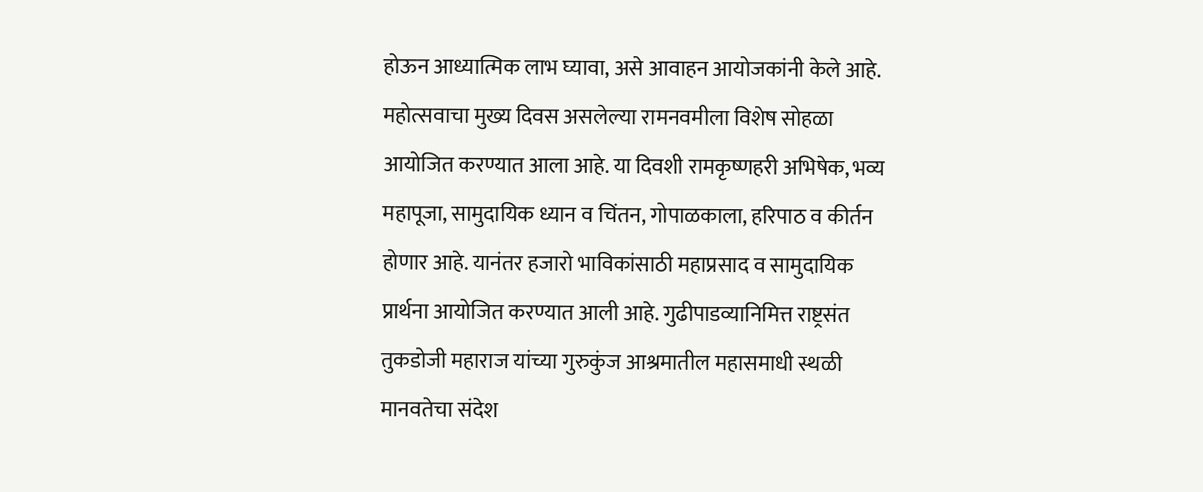होऊन आध्यात्मिक लाभ घ्यावा, असे आवाहन आयोजकांनी केले आहे. महोत्सवाचा मुख्य दिवस असलेल्या रामनवमीला विशेष सोहळा आयोजित करण्यात आला आहे. या दिवशी रामकृष्णहरी अभिषेक, भव्य महापूजा, सामुदायिक ध्यान व चिंतन, गोपाळकाला, हरिपाठ व कीर्तन होणार आहे. यानंतर हजारो भाविकांसाठी महाप्रसाद व सामुदायिक प्रार्थना आयोजित करण्यात आली आहे. गुढीपाडव्यानिमित्त राष्ट्रसंत तुकडोजी महाराज यांच्या गुरुकुंज आश्रमातील महासमाधी स्थळी मानवतेचा संदेश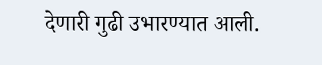देणारी गुढी उभारण्यात आली.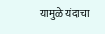यामुळे यंदाचा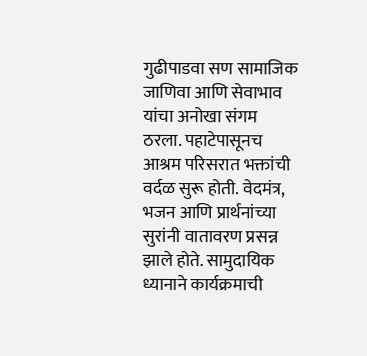गुढीपाडवा सण सामाजिक जाणिवा आणि सेवाभाव यांचा अनोखा संगम ठरला. पहाटेपासूनच आश्रम परिसरात भक्तांची वर्दळ सुरू होती. वेदमंत्र, भजन आणि प्रार्थनांच्या सुरांनी वातावरण प्रसन्न झाले होते. सामुदायिक ध्यानाने कार्यक्रमाची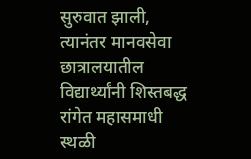सुरुवात झाली, त्यानंतर मानवसेवा छात्रालयातील विद्यार्थ्यांनी शिस्तबद्ध रांगेत महासमाधी स्थळी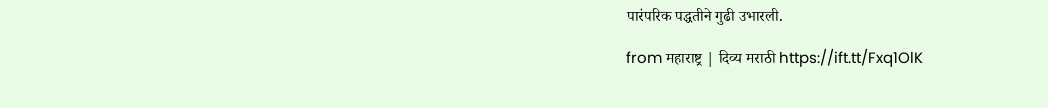पारंपरिक पद्धतीने गुढी उभारली.

from महाराष्ट्र | दिव्य मराठी https://ift.tt/Fxq1OlK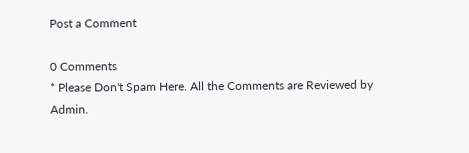Post a Comment

0 Comments
* Please Don't Spam Here. All the Comments are Reviewed by Admin.